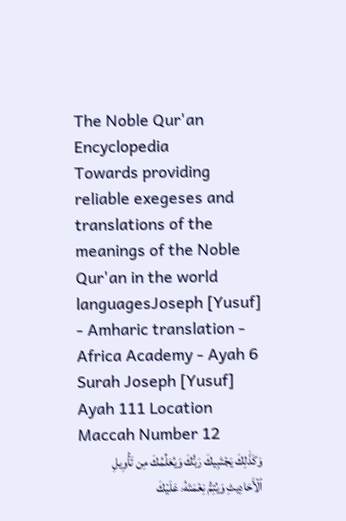The Noble Qur'an Encyclopedia
Towards providing reliable exegeses and translations of the meanings of the Noble Qur'an in the world languagesJoseph [Yusuf] - Amharic translation - Africa Academy - Ayah 6
Surah Joseph [Yusuf] Ayah 111 Location Maccah Number 12
وَكَذَٰلِكَ يَجۡتَبِيكَ رَبُّكَ وَيُعَلِّمُكَ مِن تَأۡوِيلِ ٱلۡأَحَادِيثِ وَيُتِمُّ نِعۡمَتَهُۥ عَلَيۡكَ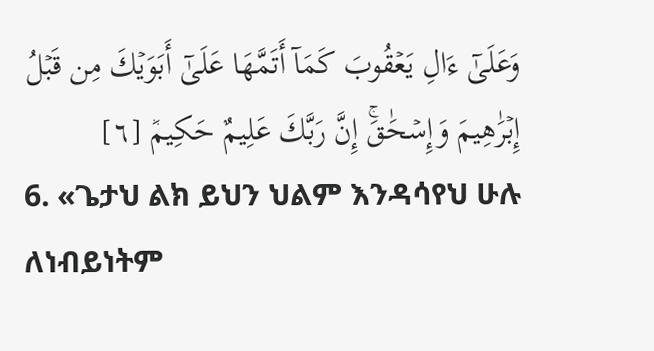وَعَلَىٰٓ ءَالِ يَعۡقُوبَ كَمَآ أَتَمَّهَا عَلَىٰٓ أَبَوَيۡكَ مِن قَبۡلُ إِبۡرَٰهِيمَ وَإِسۡحَٰقَۚ إِنَّ رَبَّكَ عَلِيمٌ حَكِيمٞ [٦]
6. «ጌታህ ልክ ይህን ህልም እንዳሳየህ ሁሉ ለነብይነትም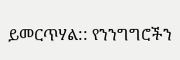ይመርጥሃል:: የንንግግሮችን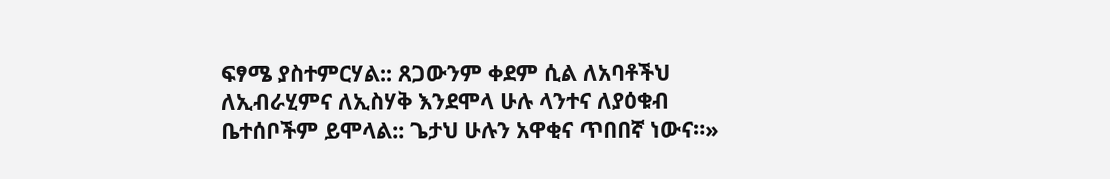ፍፃሜ ያስተምርሃል:: ጸጋውንም ቀደም ሲል ለአባቶችህ ለኢብራሂምና ለኢስሃቅ እንደሞላ ሁሉ ላንተና ለያዕቁብ ቤተሰቦችም ይሞላል:: ጌታህ ሁሉን አዋቂና ጥበበኛ ነውና።»